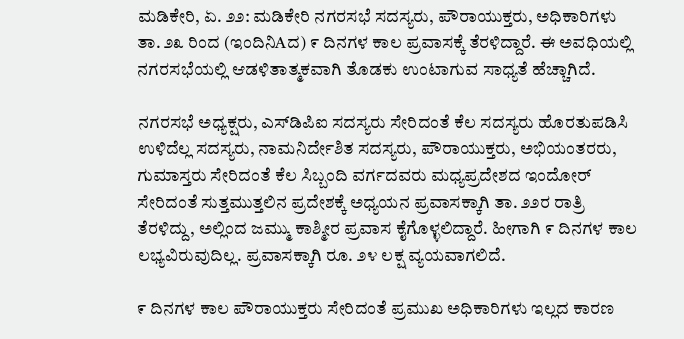ಮಡಿಕೇರಿ, ಏ. ೨೨: ಮಡಿಕೇರಿ ನಗರಸಭೆ ಸದಸ್ಯರು, ಪೌರಾಯುಕ್ತರು, ಅಧಿಕಾರಿಗಳು ತಾ. ೨೩ ರಿಂದ (ಇಂದಿನಿAದ) ೯ ದಿನಗಳ ಕಾಲ ಪ್ರವಾಸಕ್ಕೆ ತೆರಳಿದ್ದಾರೆ. ಈ ಅವಧಿಯಲ್ಲಿ ನಗರಸಭೆಯಲ್ಲಿ ಆಡಳಿತಾತ್ಮಕವಾಗಿ ತೊಡಕು ಉಂಟಾಗುವ ಸಾಧ್ಯತೆ ಹೆಚ್ಚಾಗಿದೆ.

ನಗರಸಭೆ ಅಧ್ಯಕ್ಷರು, ಎಸ್‌ಡಿಪಿಐ ಸದಸ್ಯರು ಸೇರಿದಂತೆ ಕೆಲ ಸದಸ್ಯರು ಹೊರತುಪಡಿಸಿ ಉಳಿದೆಲ್ಲ ಸದಸ್ಯರು, ನಾಮನಿರ್ದೇಶಿತ ಸದಸ್ಯರು, ಪೌರಾಯುಕ್ತರು, ಅಭಿಯಂತರರು, ಗುಮಾಸ್ತರು ಸೇರಿದಂತೆ ಕೆಲ ಸಿಬ್ಬಂದಿ ವರ್ಗದವರು ಮಧ್ಯಪ್ರದೇಶದ ಇಂದೋರ್ ಸೇರಿದಂತೆ ಸುತ್ತಮುತ್ತಲಿನ ಪ್ರದೇಶಕ್ಕೆ ಅಧ್ಯಯನ ಪ್ರವಾಸಕ್ಕಾಗಿ ತಾ. ೨೨ರ ರಾತ್ರಿ ತೆರಳಿದ್ದು, ಅಲ್ಲಿಂದ ಜಮ್ಮು ಕಾಶ್ಮೀರ ಪ್ರವಾಸ ಕೈಗೊಳ್ಳಲಿದ್ದಾರೆ. ಹೀಗಾಗಿ ೯ ದಿನಗಳ ಕಾಲ ಲಭ್ಯವಿರುವುದಿಲ್ಲ. ಪ್ರವಾಸಕ್ಕಾಗಿ ರೂ. ೨೪ ಲಕ್ಷ ವ್ಯಯವಾಗಲಿದೆ.

೯ ದಿನಗಳ ಕಾಲ ಪೌರಾಯುಕ್ತರು ಸೇರಿದಂತೆ ಪ್ರಮುಖ ಅಧಿಕಾರಿಗಳು ಇಲ್ಲದ ಕಾರಣ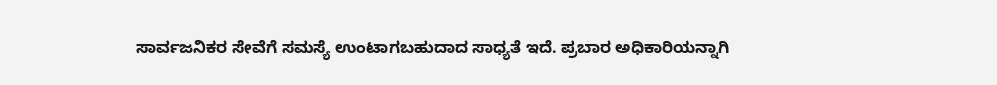ಸಾರ್ವಜನಿಕರ ಸೇವೆಗೆ ಸಮಸ್ಯೆ ಉಂಟಾಗಬಹುದಾದ ಸಾಧ್ಯತೆ ಇದೆ. ಪ್ರಬಾರ ಅಧಿಕಾರಿಯನ್ನಾಗಿ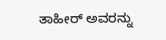ತಾಹೀರ್ ಅವರನ್ನು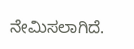ನೇಮಿಸಲಾಗಿದೆ.